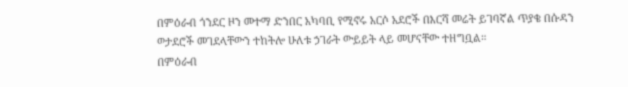በምዕራብ ጎንደር ዞን መተማ ድንበር አካባቢ የሚኖሩ አርሶ አደሮች በእርሻ መሬት ይገባኛል ጥያቄ በሱዳን ወታደሮች መገደላቸውን ተከትሎ ሁለቱ ኃገራት ውይይት ላይ መሆናቸው ተዘግቧል።
በምዕራብ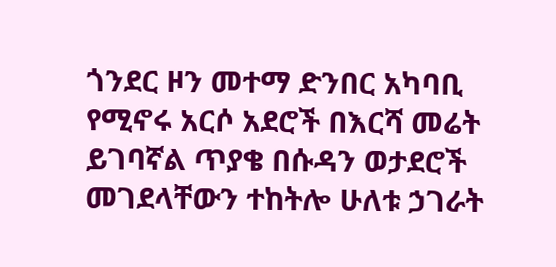ጎንደር ዞን መተማ ድንበር አካባቢ የሚኖሩ አርሶ አደሮች በእርሻ መሬት ይገባኛል ጥያቄ በሱዳን ወታደሮች መገደላቸውን ተከትሎ ሁለቱ ኃገራት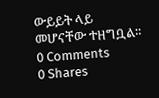ውይይት ላይ መሆናቸው ተዘግቧል።
0 Comments
0 Shares